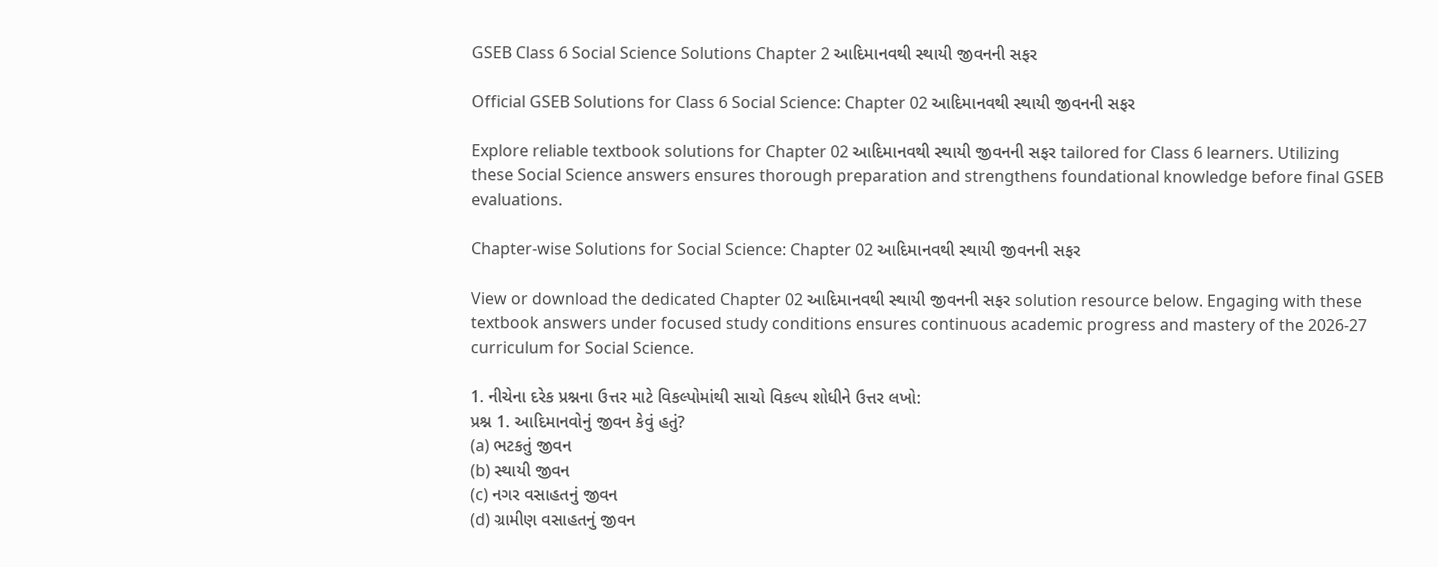GSEB Class 6 Social Science Solutions Chapter 2 આદિમાનવથી સ્થાયી જીવનની સફર

Official GSEB Solutions for Class 6 Social Science: Chapter 02 આદિમાનવથી સ્થાયી જીવનની સફર

Explore reliable textbook solutions for Chapter 02 આદિમાનવથી સ્થાયી જીવનની સફર tailored for Class 6 learners. Utilizing these Social Science answers ensures thorough preparation and strengthens foundational knowledge before final GSEB evaluations.

Chapter-wise Solutions for Social Science: Chapter 02 આદિમાનવથી સ્થાયી જીવનની સફર

View or download the dedicated Chapter 02 આદિમાનવથી સ્થાયી જીવનની સફર solution resource below. Engaging with these textbook answers under focused study conditions ensures continuous academic progress and mastery of the 2026-27 curriculum for Social Science.

1. નીચેના દરેક પ્રશ્નના ઉત્તર માટે વિકલ્પોમાંથી સાચો વિકલ્પ શોધીને ઉત્તર લખો:
પ્રશ્ન 1. આદિમાનવોનું જીવન કેવું હતું?
(a) ભટકતું જીવન
(b) સ્થાયી જીવન
(c) નગર વસાહતનું જીવન
(d) ગ્રામીણ વસાહતનું જીવન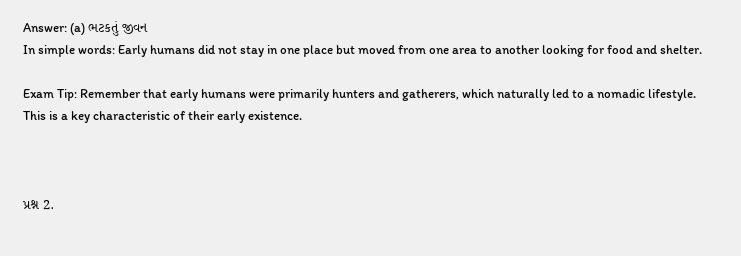Answer: (a) ભટકતું જીવન
In simple words: Early humans did not stay in one place but moved from one area to another looking for food and shelter.

Exam Tip: Remember that early humans were primarily hunters and gatherers, which naturally led to a nomadic lifestyle. This is a key characteristic of their early existence.



પ્રશ્ન 2.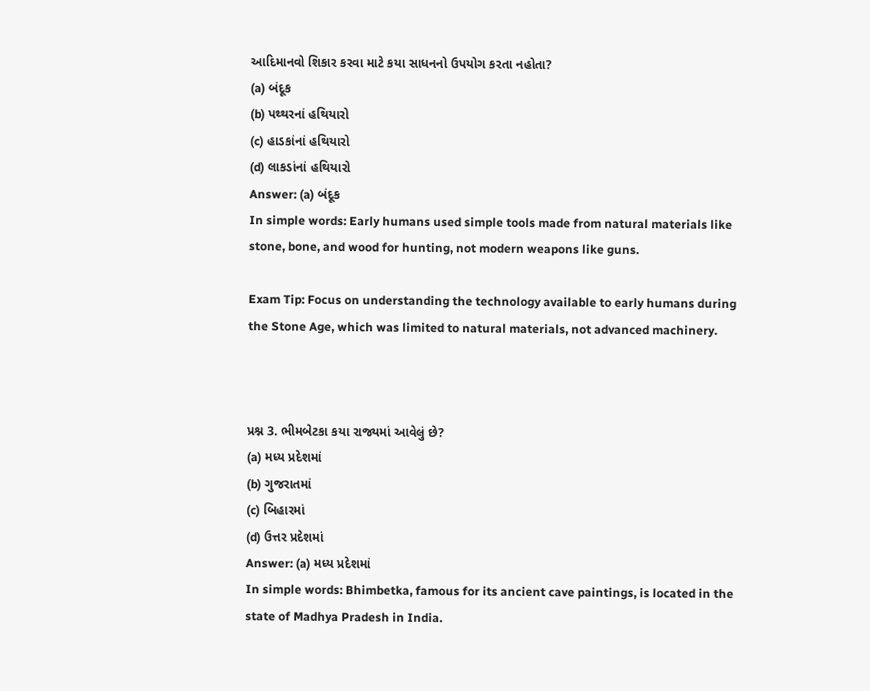આદિમાનવો શિકાર કરવા માટે કયા સાધનનો ઉપયોગ કરતા નહોતા?
(a) બંદૂક
(b) પથ્થરનાં હથિયારો
(c) હાડકાંનાં હથિયારો
(d) લાકડાંનાં હથિયારો
Answer: (a) બંદૂક
In simple words: Early humans used simple tools made from natural materials like stone, bone, and wood for hunting, not modern weapons like guns.

Exam Tip: Focus on understanding the technology available to early humans during the Stone Age, which was limited to natural materials, not advanced machinery.



પ્રશ્ન 3. ભીમબેટકા કયા રાજ્યમાં આવેલું છે?
(a) મધ્ય પ્રદેશમાં
(b) ગુજરાતમાં
(c) બિહારમાં
(d) ઉત્તર પ્રદેશમાં
Answer: (a) મધ્ય પ્રદેશમાં
In simple words: Bhimbetka, famous for its ancient cave paintings, is located in the state of Madhya Pradesh in India.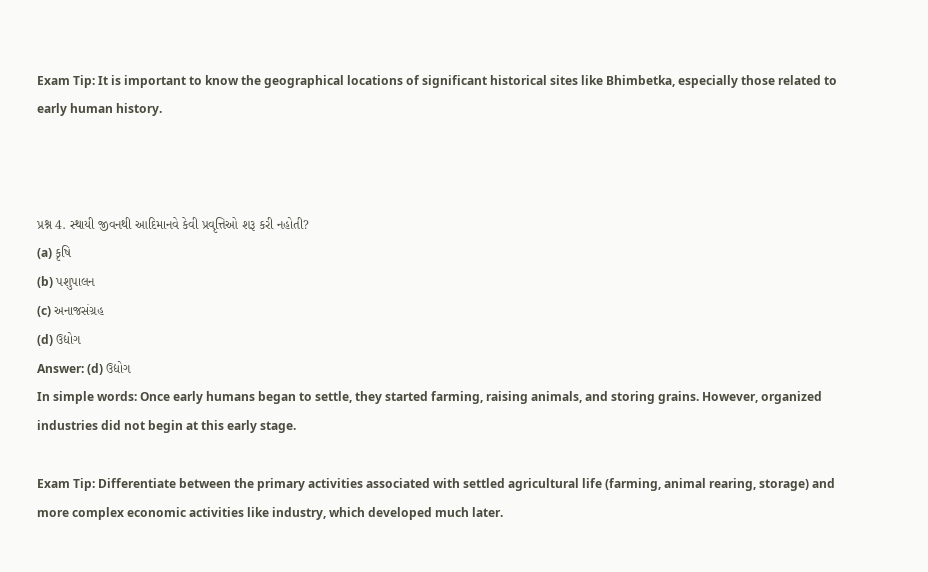Exam Tip: It is important to know the geographical locations of significant historical sites like Bhimbetka, especially those related to early human history.



પ્રશ્ન 4. સ્થાયી જીવનથી આદિમાનવે કેવી પ્રવૃત્તિઓ શરૂ કરી નહોતી?
(a) કૃષિ
(b) પશુપાલન
(c) અનાજસંગ્રહ
(d) ઉદ્યોગ
Answer: (d) ઉદ્યોગ
In simple words: Once early humans began to settle, they started farming, raising animals, and storing grains. However, organized industries did not begin at this early stage.

Exam Tip: Differentiate between the primary activities associated with settled agricultural life (farming, animal rearing, storage) and more complex economic activities like industry, which developed much later.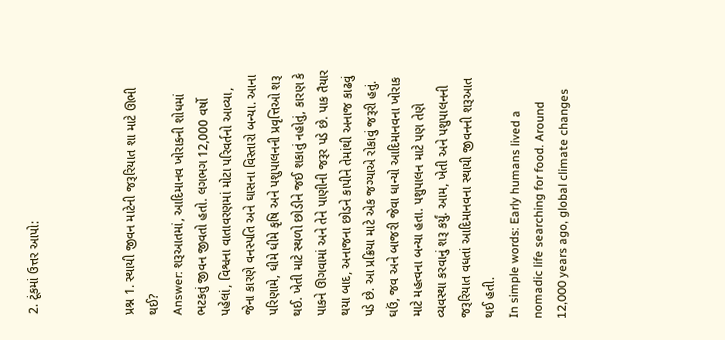2. ટૂંકમાં ઉત્તર આપો:



પ્રશ્ન 1. સ્થાયી જીવન માટેની જરૂરિયાત શા માટે ઊભી થઈ?
Answer: શરૂઆતમાં, આદિમાનવ ખોરાકની શોધમાં ભટકતું જીવન જીવતો હતો. લગભગ 12,000 વર્ષો પહેલાં, વિશ્વના વાતાવરણમાં મોટા પરિવર્તનો આવ્યા, જેના કારણે વનસ્પતિ અને ઘાસના વિસ્તારો બન્યા. આના પરિણામે, ધીમે ધીમે કૃષિ અને પશુપાલનની પ્રવૃત્તિઓ શરૂ થઈ. ખેતી માટે સ્થળો છોડીને જઈ શકાતું નહોતું, કારણ કે પાકને ઊગવામાં અને તેને પાણીની જરૂર પડે છે. પાક તૈયાર થયા બાદ, અનાજના છોડને કાપીને તેમાંથી અનાજ કાઢવું પડે છે. આ પ્રક્રિયા માટે એક જગ્યાએ રોકાવું જરૂરી હતું. ઘઉં, જવ અને બાજરી જેવા ધાન્યો આદિમાનવના ખોરાક માટે મહત્વના બન્યા હતા. પશુપાલન માટે પણ તેણે વ્યવસ્થા કરવાનું શરૂ કર્યું. આમ, ખેતી અને પશુપાલનની જરૂરિયાત વધતાં આદિમાનવના સ્થાયી જીવનની શરૂઆત થઈ હતી.
In simple words: Early humans lived a nomadic life searching for food. Around 12,000 years ago, global climate changes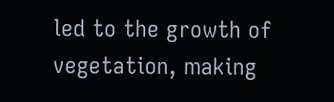led to the growth of vegetation, making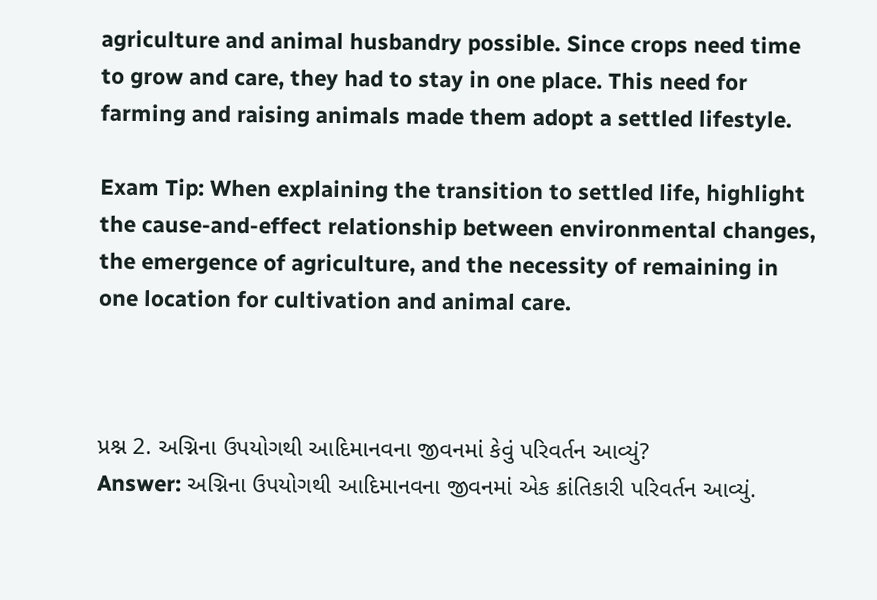agriculture and animal husbandry possible. Since crops need time to grow and care, they had to stay in one place. This need for farming and raising animals made them adopt a settled lifestyle.

Exam Tip: When explaining the transition to settled life, highlight the cause-and-effect relationship between environmental changes, the emergence of agriculture, and the necessity of remaining in one location for cultivation and animal care.



પ્રશ્ન 2. અગ્નિના ઉપયોગથી આદિમાનવના જીવનમાં કેવું પરિવર્તન આવ્યું?
Answer: અગ્નિના ઉપયોગથી આદિમાનવના જીવનમાં એક ક્રાંતિકારી પરિવર્તન આવ્યું.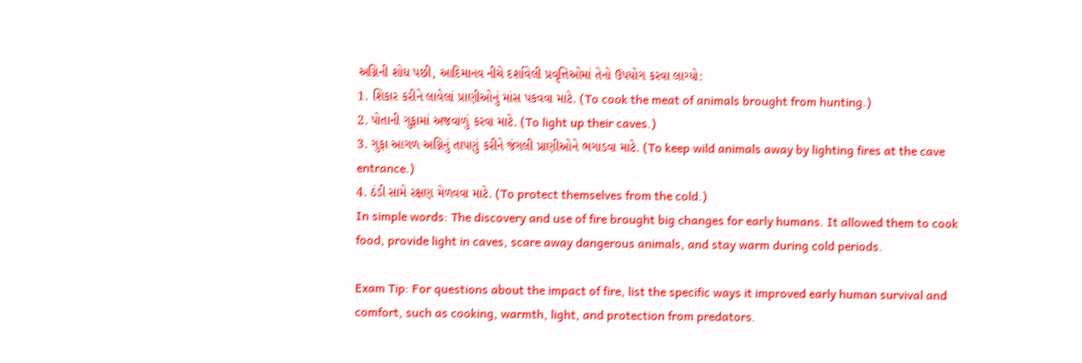અગ્નિની શોધ પછી, આદિમાનવ નીચે દર્શાવેલી પ્રવૃત્તિઓમાં તેનો ઉપયોગ કરવા લાગ્યો:
1. શિકાર કરીને લાવેલાં પ્રાણીઓનું માંસ પકવવા માટે. (To cook the meat of animals brought from hunting.)
2. પોતાની ગુફામાં અજવાળું કરવા માટે. (To light up their caves.)
3. ગુફા આગળ અગ્નિનું તાપણું કરીને જંગલી પ્રાણીઓને ભગાડવા માટે. (To keep wild animals away by lighting fires at the cave entrance.)
4. ઠંડી સામે રક્ષણ મેળવવા માટે. (To protect themselves from the cold.)
In simple words: The discovery and use of fire brought big changes for early humans. It allowed them to cook food, provide light in caves, scare away dangerous animals, and stay warm during cold periods.

Exam Tip: For questions about the impact of fire, list the specific ways it improved early human survival and comfort, such as cooking, warmth, light, and protection from predators.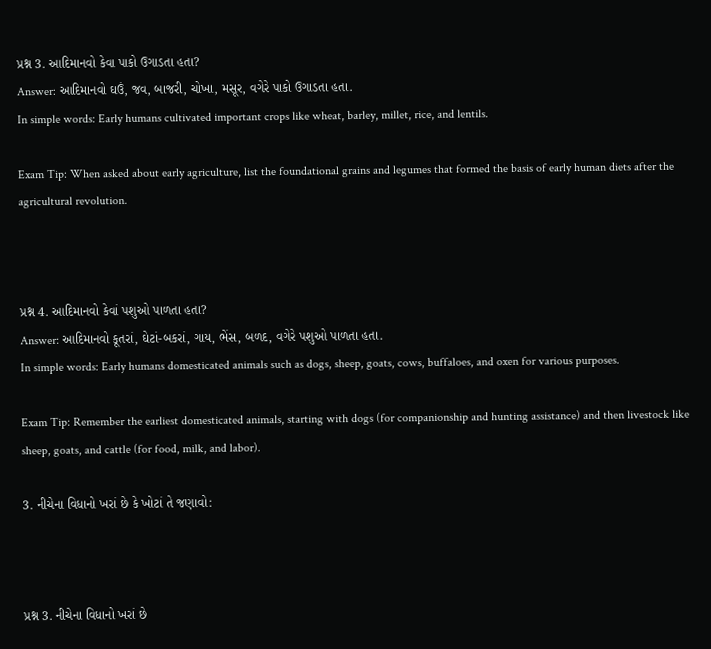પ્રશ્ન 3. આદિમાનવો કેવા પાકો ઉગાડતા હતા?
Answer: આદિમાનવો ઘઉં, જવ, બાજરી, ચોખા, મસૂર, વગેરે પાકો ઉગાડતા હતા.
In simple words: Early humans cultivated important crops like wheat, barley, millet, rice, and lentils.

Exam Tip: When asked about early agriculture, list the foundational grains and legumes that formed the basis of early human diets after the agricultural revolution.



પ્રશ્ન 4. આદિમાનવો કેવાં પશુઓ પાળતા હતા?
Answer: આદિમાનવો કૂતરાં, ઘેટાં-બકરાં, ગાય, ભેંસ, બળદ, વગેરે પશુઓ પાળતા હતા.
In simple words: Early humans domesticated animals such as dogs, sheep, goats, cows, buffaloes, and oxen for various purposes.

Exam Tip: Remember the earliest domesticated animals, starting with dogs (for companionship and hunting assistance) and then livestock like sheep, goats, and cattle (for food, milk, and labor).

3. નીચેના વિધાનો ખરાં છે કે ખોટાં તે જણાવો:



પ્રશ્ન 3. નીચેના વિધાનો ખરાં છે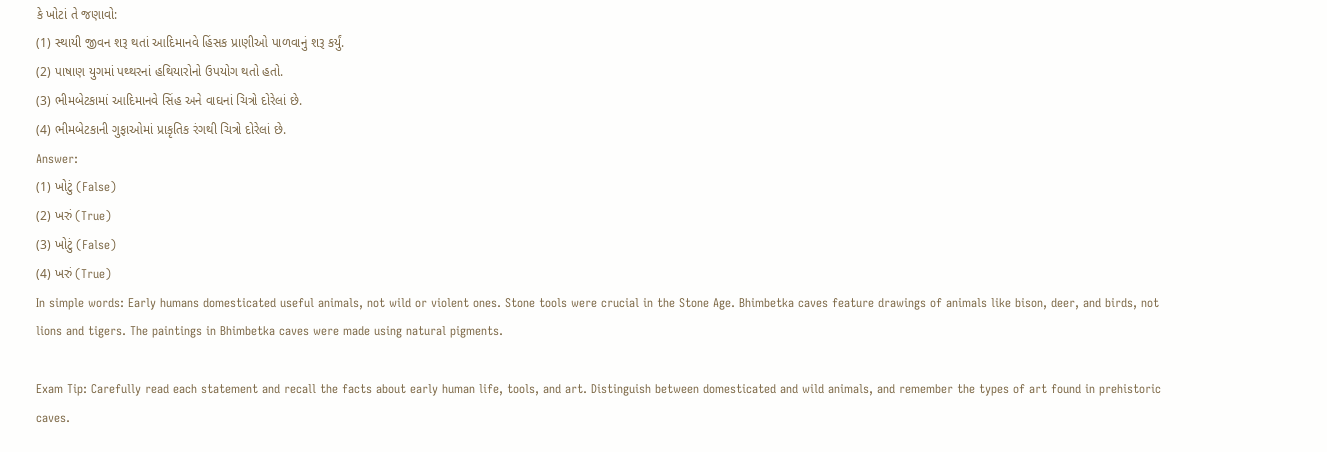કે ખોટાં તે જણાવો:
(1) સ્થાયી જીવન શરૂ થતાં આદિમાનવે હિંસક પ્રાણીઓ પાળવાનું શરૂ કર્યું.
(2) પાષાણ યુગમાં પથ્થરનાં હથિયારોનો ઉપયોગ થતો હતો.
(3) ભીમબેટકામાં આદિમાનવે સિંહ અને વાઘનાં ચિત્રો દોરેલાં છે.
(4) ભીમબેટકાની ગુફાઓમાં પ્રાકૃતિક રંગથી ચિત્રો દોરેલાં છે.
Answer:
(1) ખોટું (False)
(2) ખરું (True)
(3) ખોટું (False)
(4) ખરું (True)
In simple words: Early humans domesticated useful animals, not wild or violent ones. Stone tools were crucial in the Stone Age. Bhimbetka caves feature drawings of animals like bison, deer, and birds, not lions and tigers. The paintings in Bhimbetka caves were made using natural pigments.

Exam Tip: Carefully read each statement and recall the facts about early human life, tools, and art. Distinguish between domesticated and wild animals, and remember the types of art found in prehistoric caves.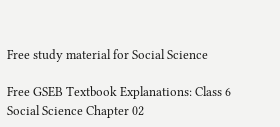Free study material for Social Science

Free GSEB Textbook Explanations: Class 6 Social Science Chapter 02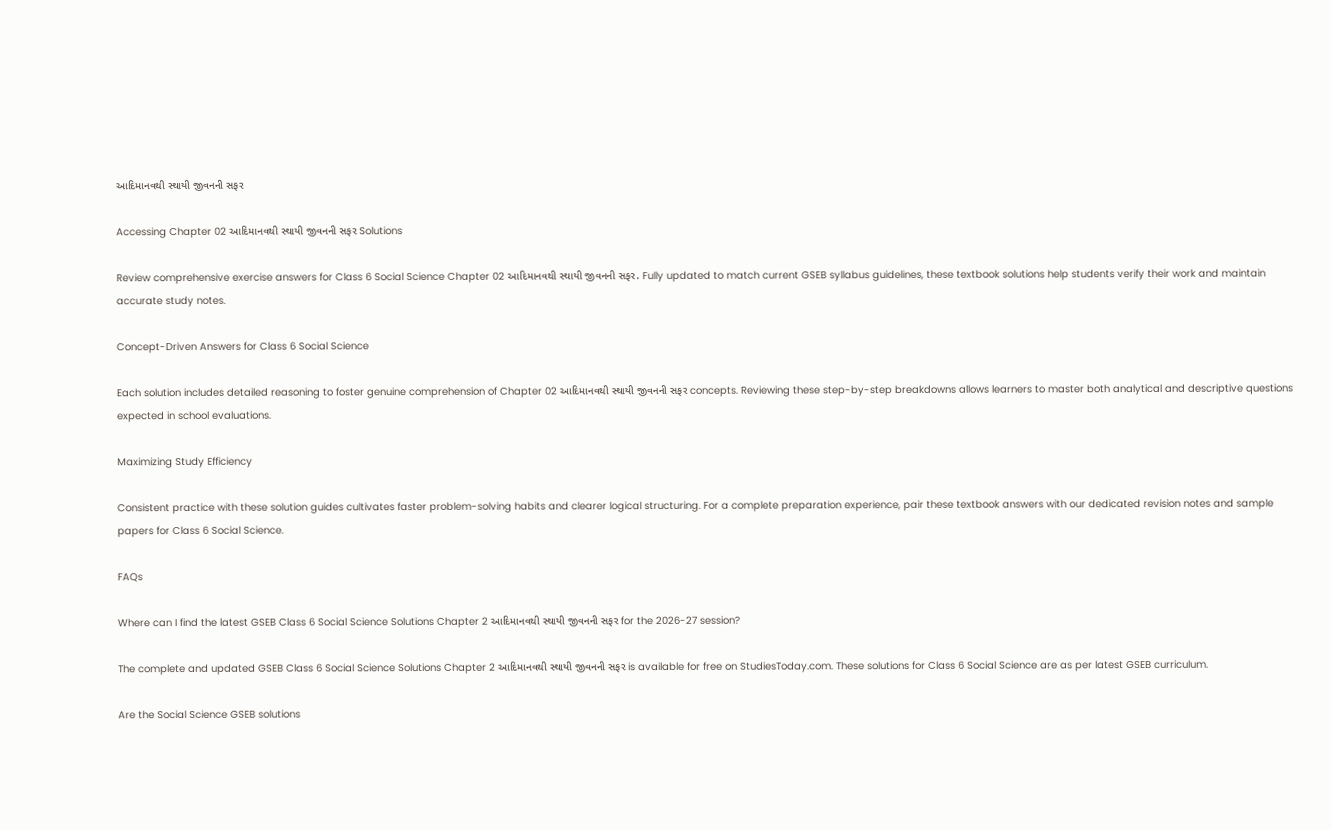આદિમાનવથી સ્થાયી જીવનની સફર

Accessing Chapter 02 આદિમાનવથી સ્થાયી જીવનની સફર Solutions

Review comprehensive exercise answers for Class 6 Social Science Chapter 02 આદિમાનવથી સ્થાયી જીવનની સફર. Fully updated to match current GSEB syllabus guidelines, these textbook solutions help students verify their work and maintain accurate study notes.

Concept-Driven Answers for Class 6 Social Science

Each solution includes detailed reasoning to foster genuine comprehension of Chapter 02 આદિમાનવથી સ્થાયી જીવનની સફર concepts. Reviewing these step-by-step breakdowns allows learners to master both analytical and descriptive questions expected in school evaluations.

Maximizing Study Efficiency

Consistent practice with these solution guides cultivates faster problem-solving habits and clearer logical structuring. For a complete preparation experience, pair these textbook answers with our dedicated revision notes and sample papers for Class 6 Social Science.

FAQs

Where can I find the latest GSEB Class 6 Social Science Solutions Chapter 2 આદિમાનવથી સ્થાયી જીવનની સફર for the 2026-27 session?

The complete and updated GSEB Class 6 Social Science Solutions Chapter 2 આદિમાનવથી સ્થાયી જીવનની સફર is available for free on StudiesToday.com. These solutions for Class 6 Social Science are as per latest GSEB curriculum.

Are the Social Science GSEB solutions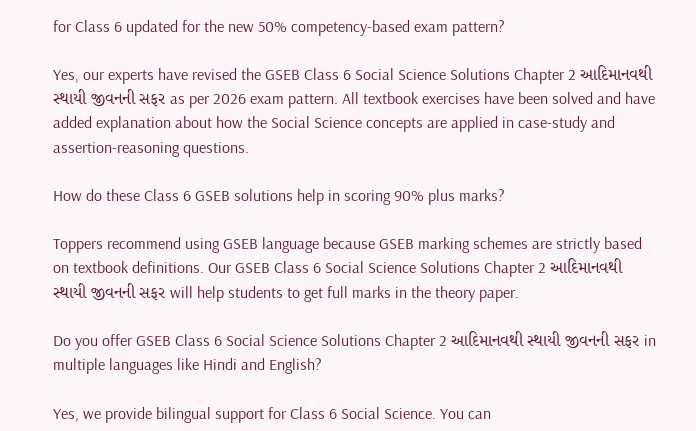for Class 6 updated for the new 50% competency-based exam pattern?

Yes, our experts have revised the GSEB Class 6 Social Science Solutions Chapter 2 આદિમાનવથી સ્થાયી જીવનની સફર as per 2026 exam pattern. All textbook exercises have been solved and have added explanation about how the Social Science concepts are applied in case-study and assertion-reasoning questions.

How do these Class 6 GSEB solutions help in scoring 90% plus marks?

Toppers recommend using GSEB language because GSEB marking schemes are strictly based on textbook definitions. Our GSEB Class 6 Social Science Solutions Chapter 2 આદિમાનવથી સ્થાયી જીવનની સફર will help students to get full marks in the theory paper.

Do you offer GSEB Class 6 Social Science Solutions Chapter 2 આદિમાનવથી સ્થાયી જીવનની સફર in multiple languages like Hindi and English?

Yes, we provide bilingual support for Class 6 Social Science. You can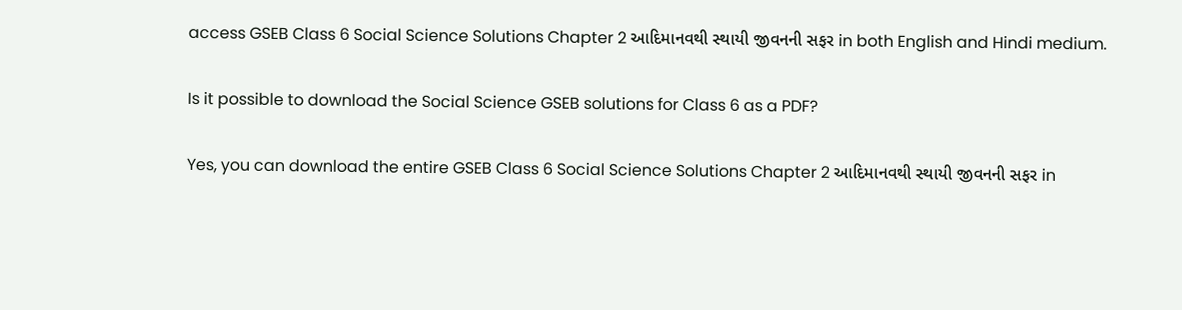access GSEB Class 6 Social Science Solutions Chapter 2 આદિમાનવથી સ્થાયી જીવનની સફર in both English and Hindi medium.

Is it possible to download the Social Science GSEB solutions for Class 6 as a PDF?

Yes, you can download the entire GSEB Class 6 Social Science Solutions Chapter 2 આદિમાનવથી સ્થાયી જીવનની સફર in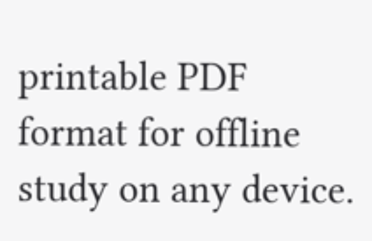printable PDF format for offline study on any device.